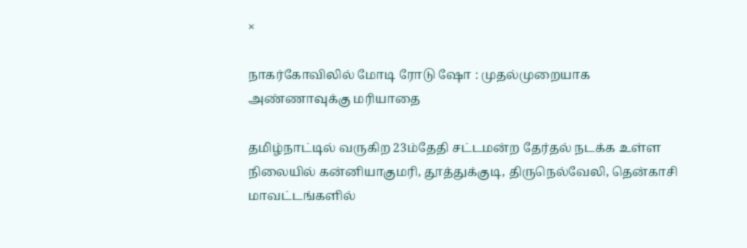×

நாகர்கோவிலில் மோடி ரோடு ஷோ : முதல்முறையாக அண்ணாவுக்கு மரியாதை

தமிழ்நாட்டில் வருகிற 23ம்தேதி சட்டமன்ற தேர்தல் நடக்க உள்ள நிலையில் கன்னியாகுமரி, தூத்துக்குடி, திருநெல்வேலி, தென்காசி மாவட்டங்களில்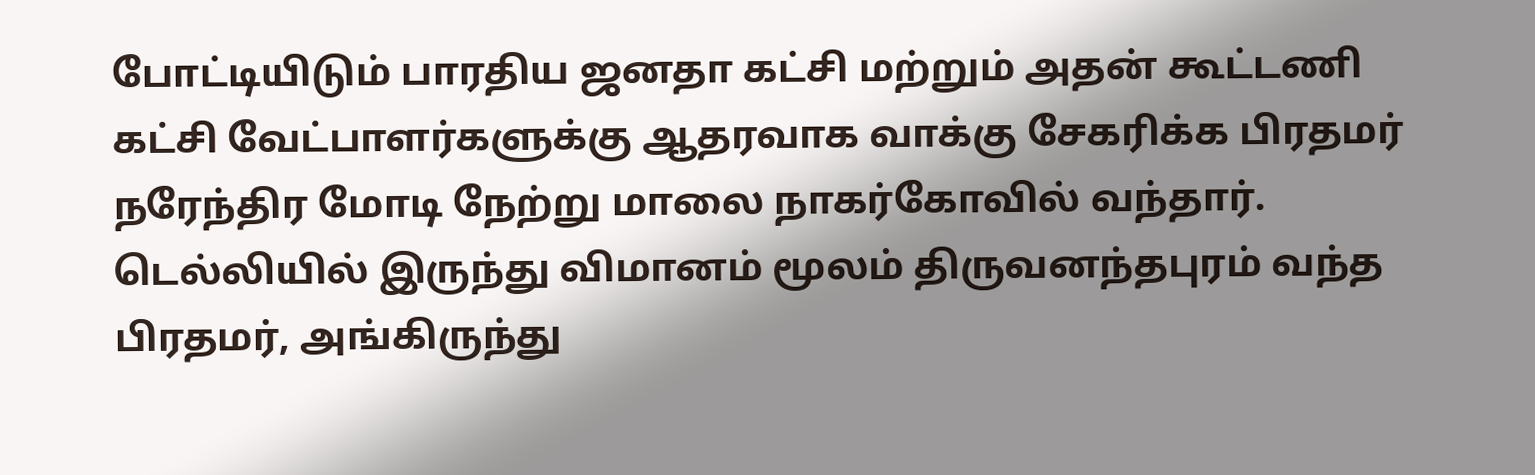போட்டியிடும் பாரதிய ஜனதா கட்சி மற்றும் அதன் கூட்டணி கட்சி வேட்பாளர்களுக்கு ஆதரவாக வாக்கு சேகரிக்க பிரதமர் நரேந்திர மோடி நேற்று மாலை நாகர்கோவில் வந்தார். டெல்லியில் இருந்து விமானம் மூலம் திருவனந்தபுரம் வந்த பிரதமர், அங்கிருந்து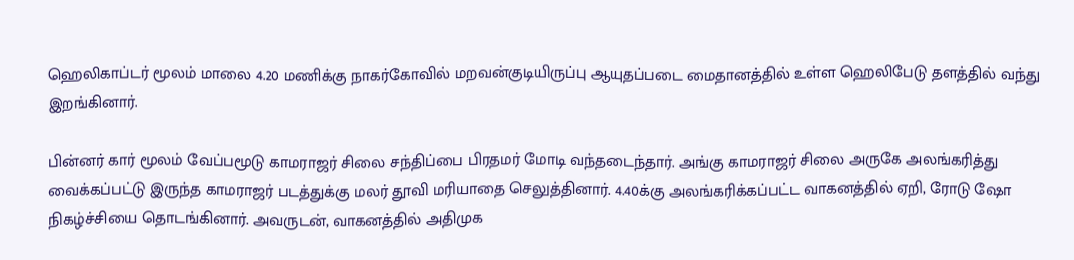ஹெலிகாப்டர் மூலம் மாலை 4.20 மணிக்கு நாகர்கோவில் மறவன்குடியிருப்பு ஆயுதப்படை மைதானத்தில் உள்ள ஹெலிபேடு தளத்தில் வந்து இறங்கினார்.

பின்னர் கார் மூலம் வேப்பமூடு காமராஜர் சிலை சந்திப்பை பிரதமர் மோடி வந்தடைந்தார். அங்கு காமராஜர் சிலை அருகே அலங்கரித்து வைக்கப்பட்டு இருந்த காமராஜர் படத்துக்கு மலர் தூவி மரியாதை செலுத்தினார். 4.40க்கு அலங்கரிக்கப்பட்ட வாகனத்தில் ஏறி, ரோடு ஷோ நிகழ்ச்சியை தொடங்கினார். அவருடன், வாகனத்தில் அதிமுக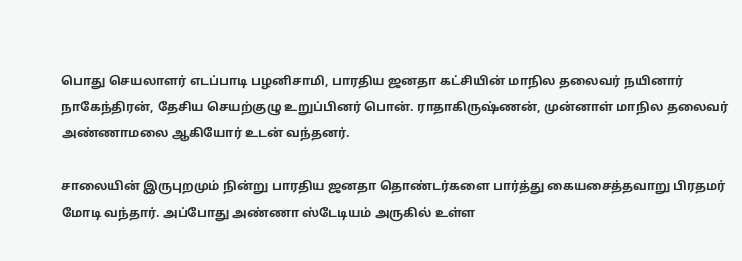பொது செயலாளர் எடப்பாடி பழனிசாமி, பாரதிய ஜனதா கட்சியின் மாநில தலைவர் நயினார் நாகேந்திரன், தேசிய செயற்குழு உறுப்பினர் பொன். ராதாகிருஷ்ணன், முன்னாள் மாநில தலைவர் அண்ணாமலை ஆகியோர் உடன் வந்தனர்.

சாலையின் இருபுறமும் நின்று பாரதிய ஜனதா தொண்டர்களை பார்த்து கையசைத்தவாறு பிரதமர் மோடி வந்தார். அப்போது அண்ணா ஸ்டேடியம் அருகில் உள்ள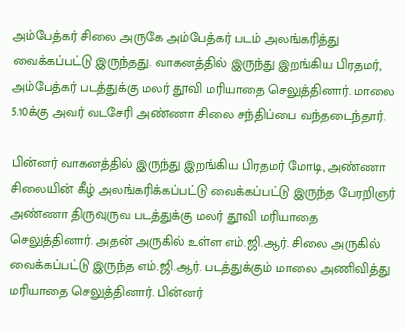அம்பேத்கர் சிலை அருகே அம்பேத்கர் படம் அலங்கரித்து வைக்கப்பட்டு இருந்தது. வாகனத்தில் இருந்து இறங்கிய பிரதமர், அம்பேத்கர் படத்துக்கு மலர் தூவி மரியாதை செலுத்தினார். மாலை 5.10க்கு அவர் வடசேரி அண்ணா சிலை சந்திப்பை வந்தடைந்தார்.

பின்னர் வாகனத்தில் இருந்து இறங்கிய பிரதமர் மோடி, அண்ணா சிலையின் கீழ் அலங்கரிக்கப்பட்டு வைக்கப்பட்டு இருந்த பேரறிஞர் அண்ணா திருவுருவ படத்துக்கு மலர் தூவி மரியாதை செலுத்தினார். அதன் அருகில் உள்ள எம்.ஜி.ஆர். சிலை அருகில் வைக்கப்பட்டு இருந்த எம்.ஜி.ஆர். படத்துக்கும் மாலை அணிவித்து மரியாதை செலுத்தினார். பின்னர்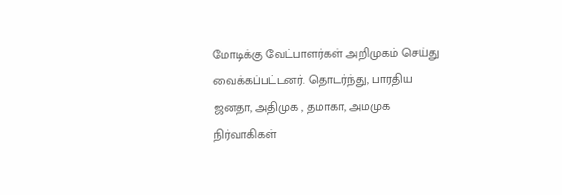மோடிக்கு வேட்பாளர்கள் அறிமுகம் செய்து வைக்கப்பட்டனர். தொடர்ந்து, பாரதிய ஜனதா, அதிமுக , தமாகா, அமமுக நிர்வாகிகள்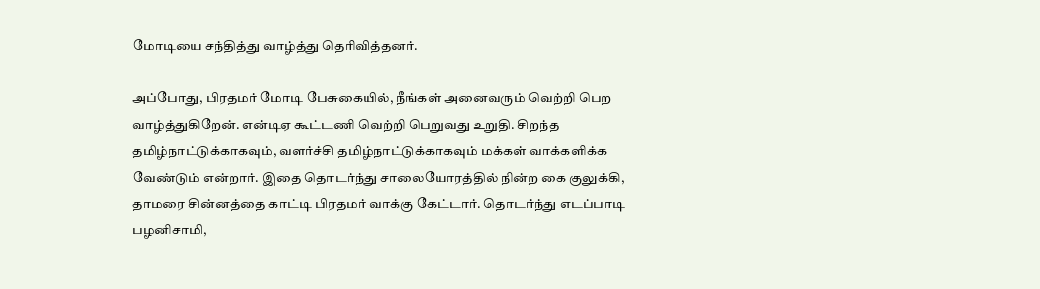மோடியை சந்தித்து வாழ்த்து தெரிவித்தனர்.

அப்போது, பிரதமர் மோடி பேசுகையில், நீங்கள் அனைவரும் வெற்றி பெற வாழ்த்துகிறேன். என்டிஏ கூட்டணி வெற்றி பெறுவது உறுதி. சிறந்த தமிழ்நாட்டுக்காகவும், வளர்ச்சி தமிழ்நாட்டுக்காகவும் மக்கள் வாக்களிக்க வேண்டும் என்றார். இதை தொடர்ந்து சாலையோரத்தில் நின்ற கை குலுக்கி, தாமரை சின்னத்தை காட்டி பிரதமர் வாக்கு கேட்டார். தொடர்ந்து எடப்பாடி பழனிசாமி,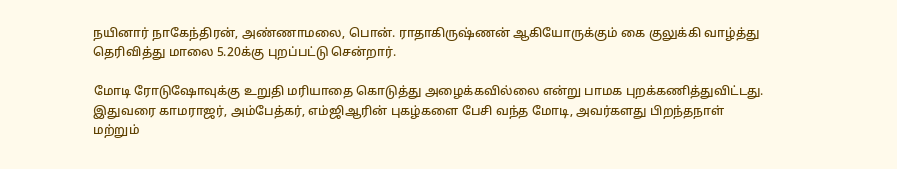நயினார் நாகேந்திரன், அண்ணாமலை, பொன். ராதாகிருஷ்ணன் ஆகியோருக்கும் கை குலுக்கி வாழ்த்து தெரிவித்து மாலை 5.20க்கு புறப்பட்டு சென்றார்.

மோடி ரோடுஷோவுக்கு உறுதி மரியாதை கொடுத்து அழைக்கவில்லை என்று பாமக புறக்கணித்துவிட்டது. இதுவரை காமராஜர், அம்பேத்கர், எம்ஜிஆரின் புகழ்களை பேசி வந்த மோடி, அவர்களது பிறந்தநாள் மற்றும்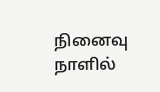நினைவு நாளில்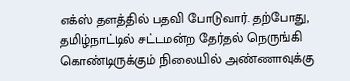எக்ஸ் தளத்தில் பதவி போடுவார். தற்போது, தமிழ்நாட்டில் சட்டமன்ற தேர்தல் நெருங்கி கொண்டிருக்கும் நிலையில் அண்ணாவுக்கு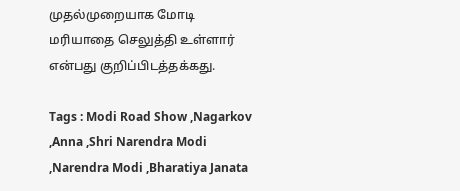முதல்முறையாக மோடி மரியாதை செலுத்தி உள்ளார் என்பது குறிப்பிடத்தக்கது.

Tags : Modi Road Show ,Nagarkov ,Anna ,Shri Narendra Modi ,Narendra Modi ,Bharatiya Janata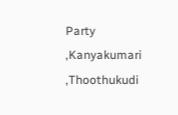Party ,Kanyakumari ,Thoothukudi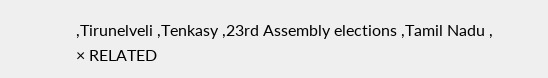,Tirunelveli ,Tenkasy ,23rd Assembly elections ,Tamil Nadu ,
× RELATED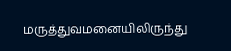மருத்துவமனையிலிருந்து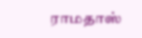ராமதாஸ்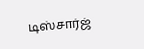டிஸ்சார்ஜ்